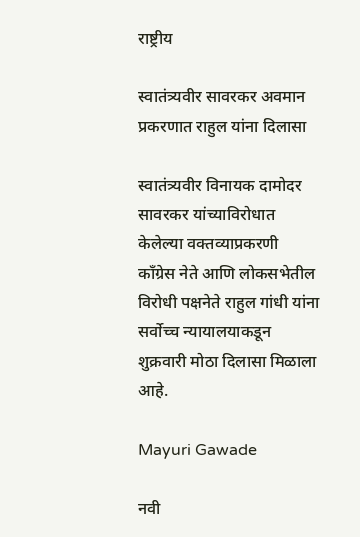राष्ट्रीय

स्वातंत्र्यवीर सावरकर अवमान प्रकरणात राहुल यांना दिलासा

स्वातंत्र्यवीर विनायक दामोदर सावरकर यांच्याविरोधात केलेल्या वक्तव्याप्रकरणी काँग्रेस नेते आणि लोकसभेतील विरोधी पक्षनेते राहुल गांधी यांना सर्वोच्च न्यायालयाकडून शुक्रवारी मोठा दिलासा मिळाला आहे.

Mayuri Gawade

नवी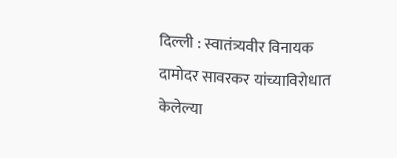दिल्ली : स्वातंत्र्यवीर विनायक दामोदर सावरकर यांच्याविरोधात केलेल्या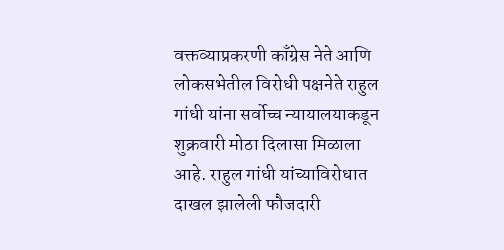वक्तव्याप्रकरणी काँग्रेस नेते आणि लोकसभेतील विरोधी पक्षनेते राहुल गांधी यांना सर्वोच्च न्यायालयाकडून शुक्रवारी मोठा दिलासा मिळाला आहे. राहुल गांधी यांच्याविरोधात दाखल झालेली फौजदारी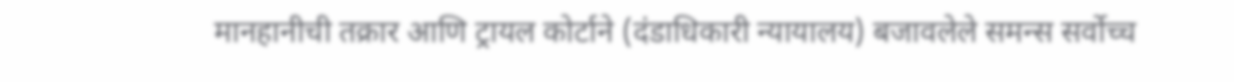मानहानीची तक्रार आणि ट्रायल कोर्टाने (दंडाधिकारी न्यायालय) बजावलेले समन्स सर्वोच्च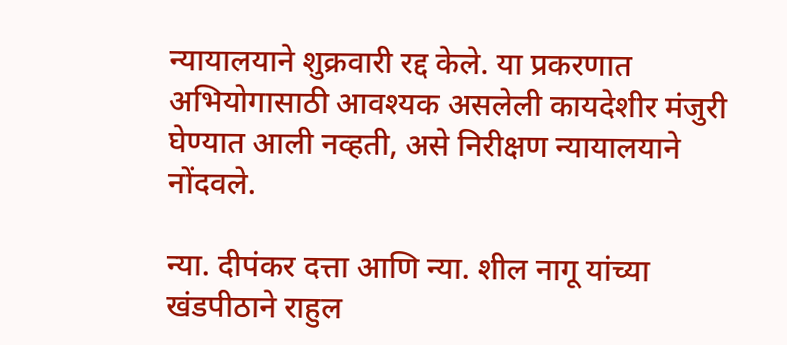न्यायालयाने शुक्रवारी रद्द केले. या प्रकरणात अभियोगासाठी आवश्यक असलेली कायदेशीर मंजुरी घेण्यात आली नव्हती, असे निरीक्षण न्यायालयाने नोंदवले.

न्या. दीपंकर दत्ता आणि न्या. शील नागू यांच्या खंडपीठाने राहुल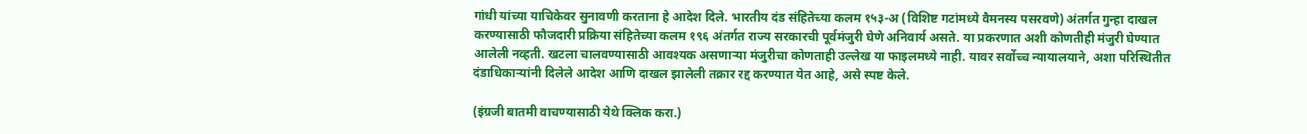गांधी यांच्या याचिकेवर सुनावणी करताना हे आदेश दिले. भारतीय दंड संहितेच्या कलम १५३-अ (विशिष्ट गटांमध्ये वैमनस्य पसरवणे) अंतर्गत गुन्हा दाखल करण्यासाठी फौजदारी प्रक्रिया संहितेच्या कलम १९६ अंतर्गत राज्य सरकारची पूर्वमंजुरी घेणे अनिवार्य असते. या प्रकरणात अशी कोणतीही मंजुरी घेण्यात आलेली नव्हती. खटला चालवण्यासाठी आवश्यक असणाऱ्या मंजुरीचा कोणताही उल्लेख या फाइलमध्ये नाही. यावर सर्वोच्च न्यायालयाने, अशा परिस्थितीत दंडाधिकाऱ्यांनी दिलेले आदेश आणि दाखल झालेली तक्रार रद्द करण्यात येत आहे, असे स्पष्ट केले.

(इंग्रजी बातमी वाचण्यासाठी येथे क्लिक करा.)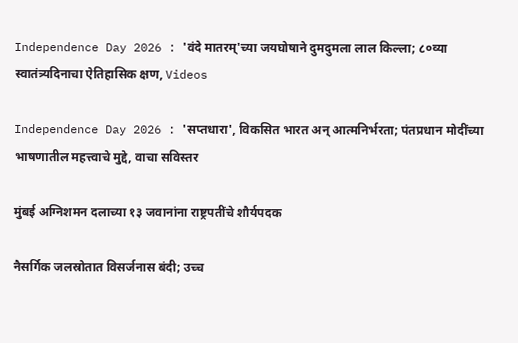Independence Day 2026 : 'वंदे मातरम्'च्या जयघोषाने दुमदुमला लाल किल्ला; ८०व्या स्वातंत्र्यदिनाचा ऐतिहासिक क्षण, Videos

Independence Day 2026 : 'सप्तधारा', विकसित भारत अन् आत्मनिर्भरता; पंतप्रधान मोदींच्या भाषणातील महत्त्वाचे मुद्दे, वाचा सविस्तर

मुंबई अग्निशमन दलाच्या १३ जवानांना राष्ट्रपतींचे शौर्यपदक

नैसर्गिक जलस्रोतात विसर्जनास बंदी; उच्च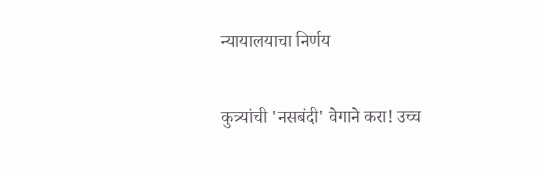न्यायालयाचा निर्णय

कुत्र्यांची 'नसबंदी' वेगाने करा! उच्च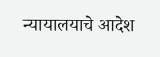न्यायालयाचे आदेश